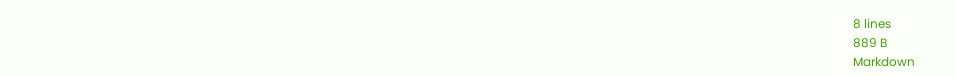8 lines
889 B
Markdown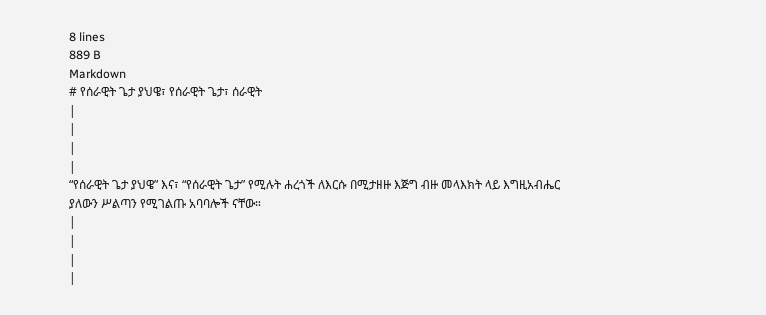8 lines
889 B
Markdown
# የሰራዊት ጌታ ያህዌ፣ የሰራዊት ጌታ፣ ሰራዊት
|
|
|
|
“የሰራዊት ጌታ ያህዌ” እና፣ “የሰራዊት ጌታ” የሚሉት ሐረጎች ለእርሱ በሚታዘዙ እጅግ ብዙ መላእክት ላይ እግዚአብሔር ያለውን ሥልጣን የሚገልጡ አባባሎች ናቸው።
|
|
|
|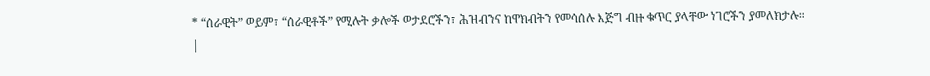* “ሰራዊት” ወይም፣ “ሰራዊቶች” የሚሉት ቃሎች ወታደሮችን፣ ሕዝብንና ከዋክብትን የመሳሰሉ እጅግ ብዙ ቁጥር ያላቸው ነገሮችን ያመለክታሉ።
|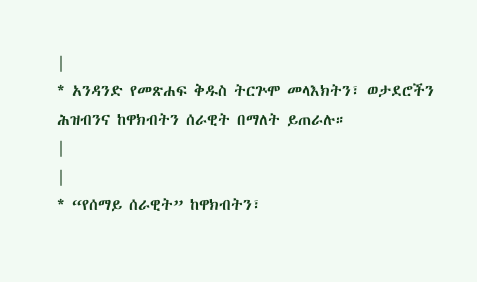|
* አንዳንድ የመጽሐፍ ቅዱስ ትርጕሞ መላእክትን፣ ወታደሮችን ሕዝብንና ከዋክብትን ሰራዊት በማለት ይጠራሉ።
|
|
* “የሰማይ ሰራዊት” ከዋክብትን፣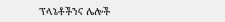ፕላኔቶችንና ሌሎች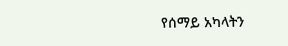የሰማይ አካላትን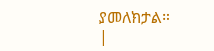ያመለክታል።
|